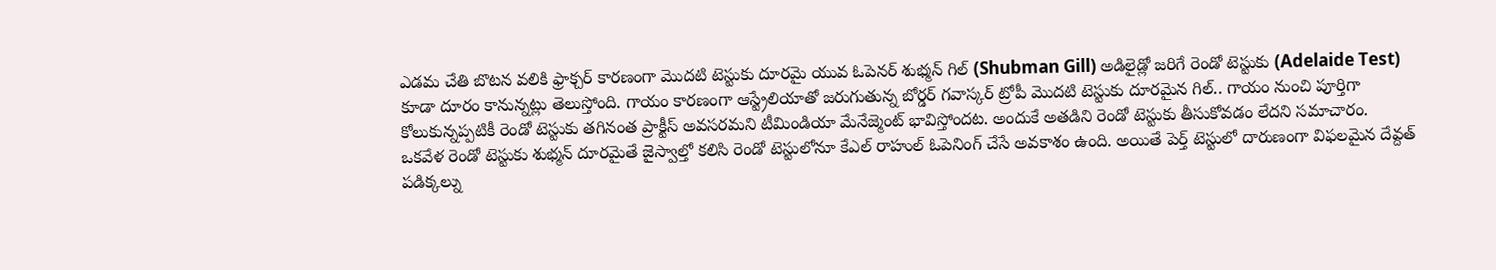ఎడమ చేతి బొటన వలికి ఫ్రాక్చర్ కారణంగా మొదటి టెస్టుకు దూరమై యువ ఓపెనర్ శుభ్మన్ గిల్ (Shubman Gill) అడిలైడ్లో జరిగే రెండో టెస్టుకు (Adelaide Test) కూడా దూరం కానున్నట్లు తెలుస్తోంది. గాయం కారణంగా ఆస్ట్రేలియాతో జరుగుతున్న బోర్డర్ గవాస్కర్ ట్రోపీ మొదటి టెస్టుకు దూరమైన గిల్.. గాయం నుంచి పూర్తిగా కోలుకున్నప్పటికీ రెండో టెస్టుకు తగినంత ప్రాక్టీస్ అవసరమని టీమిండియా మేనేజ్మెంట్ భావిస్తోందట. అందుకే అతడిని రెండో టెస్టుకు తీసుకోవడం లేదని సమాచారం.
ఒకవేళ రెండో టెస్టుకు శుభ్మన్ దూరమైతే జైస్వాల్తో కలిసి రెండో టెస్టులోనూ కేఎల్ రాహుల్ ఓపెనింగ్ చేసే అవకాశం ఉంది. అయితే పెర్త్ టెస్టులో దారుణంగా విఫలమైన దేవ్దత్ పడిక్కల్ను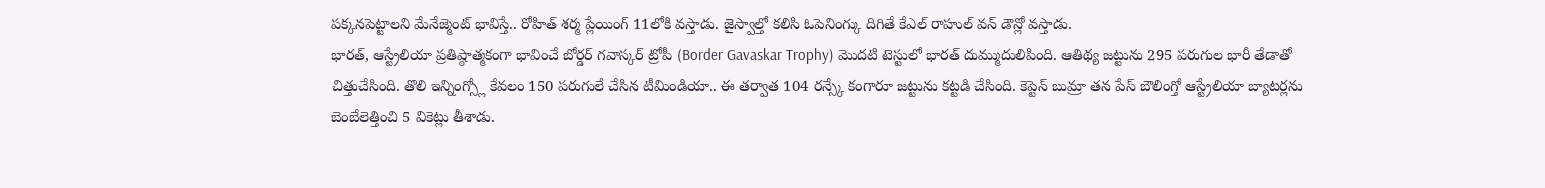పక్కనపెట్టాలని మేనేజ్మెంట్ భావిస్తే.. రోహిత్ శర్మ ప్లేయింగ్ 11లోకి వస్తాడు. జైస్వాల్తో కలిసి ఓపెనింగ్కు దిగితే కేఎల్ రాహుల్ వన్ డౌన్లో వస్తాడు.
భారత్, ఆస్ట్రేలియా ప్రతిష్ఠాత్మకంగా భావించే బోర్డర్ గవాస్కర్ ట్రోపీ (Border Gavaskar Trophy) మొదటి టెస్టులో భారత్ దుమ్ముదులిపింది. ఆతిథ్య జట్టును 295 పరుగుల భారీ తేడాతో చిత్తుచేసింది. తొలి ఇన్నింగ్స్లో కేవలం 150 పరుగులే చేసిన టీమిండియా.. ఈ తర్వాత 104 రన్స్కే కంగారూ జట్టును కట్టడి చేసింది. కెప్టెన్ బుమ్రా తన పేస్ బౌలింగ్తో ఆస్ట్రేలియా బ్యాటర్లను బెంబేలెత్తించి 5 వికెట్లు తీశాడు.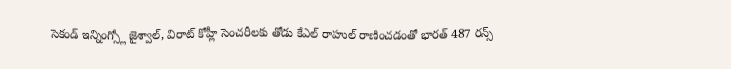సెకండ్ ఇన్నింగ్స్లో జైశ్వాల్, విరాట్ కోహ్లీ సెంచరీలకు తోడు కేఎల్ రాహుల్ రాణించడంతో భారత్ 487 రన్స్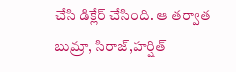చేసి డిక్లేర్ చేసింది. ఆ తర్వాత బుమ్రా, సిరాజ్,హర్షిత్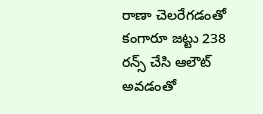రాణా చెలరేగడంతో కంగారూ జట్టు 238 రన్స్ చేసి ఆలౌట్ అవడంతో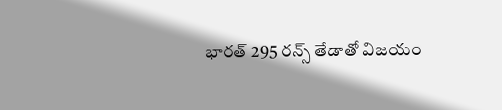భారత్ 295 రన్స్ తేడాతో విజయం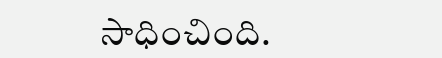సాధించింది.